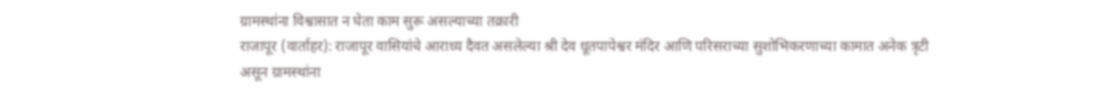ग्रामस्थांना विश्वासात न घेता काम सुरू असल्याच्या तक्रारी
राजापूर (वार्ताहर): राजापूर वासियांचे आराध्य दैवत असलेल्या श्री देव धूतपापेश्वर मंदिर आणि परिसराच्या सुशोभिकरणाच्या कामात अनेक त्रृटी असून ग्रामस्थांना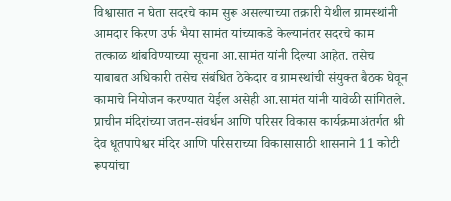विश्वासात न घेता सदरचे काम सुरू असल्याच्या तक्रारी येथील ग्रामस्थांनी आमदार किरण उर्फ भैया सामंत यांच्याकडे केल्यानंतर सदरचे काम तत्काळ थांबविण्याच्या सूचना आ.सामंत यांनी दिल्या आहेत. तसेच याबाबत अधिकारी तसेच संबंधित ठेकेदार व ग्रामस्थांची संयुक्त बैठक घेवून कामाचे नियोजन करण्यात येईल असेही आ.सामंत यांनी यावेळी सांगितले.
प्राचीन मंदिरांच्या जतन-संवर्धन आणि परिसर विकास कार्यक्रमाअंतर्गत श्री देव धूतपापेश्वर मंदिर आणि परिसराच्या विकासासाठी शासनाने 11 कोटी रूपयांचा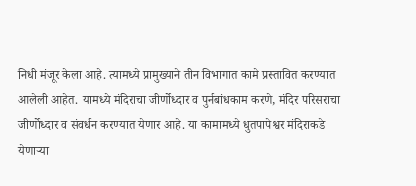निधी मंजूर केला आहे. त्यामध्ये प्रामुख्याने तीन विभागात कामे प्रस्तावित करण्यात आलेली आहेत. यामध्ये मंदिराचा जीर्णोध्दार व पुर्नबांधकाम करणे, मंदिर परिसराचा जीर्णोध्दार व संवर्धन करण्यात येणार आहे. या कामामध्ये धुतपापेश्वर मंदिराकडे येणाऱ्या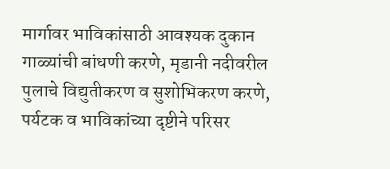मार्गावर भाविकांसाठी आवश्यक दुकान गाळ्यांची बांधणी करणे, मृडानी नदीवरील पुलाचे विद्युतीकरण व सुशोभिकरण करणे, पर्यटक व भाविकांच्या दृष्टीने परिसर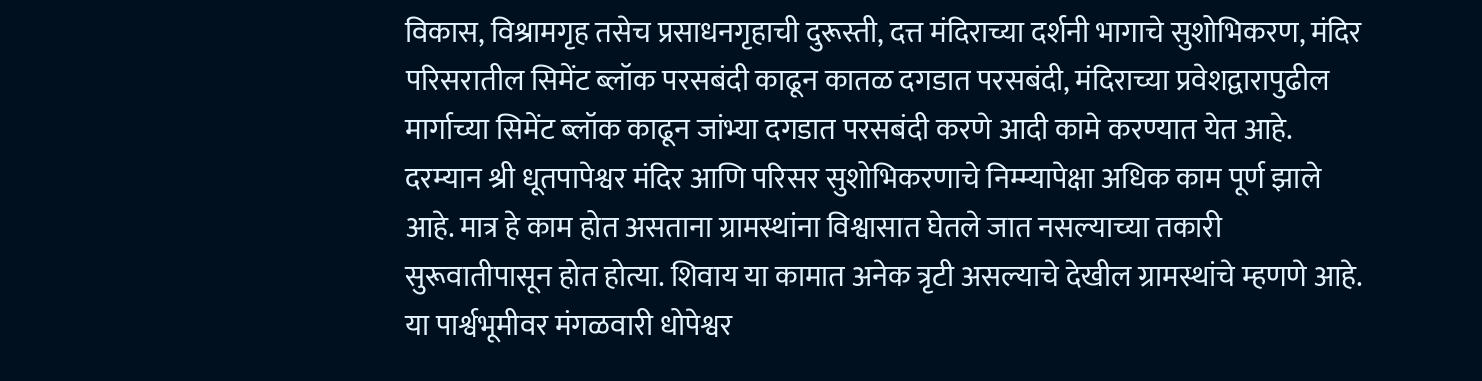विकास, विश्रामगृह तसेच प्रसाधनगृहाची दुरूस्ती, दत्त मंदिराच्या दर्शनी भागाचे सुशोभिकरण, मंदिर परिसरातील सिमेंट ब्लॉक परसबंदी काढून कातळ दगडात परसबंदी, मंदिराच्या प्रवेशद्वारापुढील मार्गाच्या सिमेंट ब्लॉक काढून जांभ्या दगडात परसबंदी करणे आदी कामे करण्यात येत आहे.
दरम्यान श्री धूतपापेश्वर मंदिर आणि परिसर सुशोभिकरणाचे निम्म्यापेक्षा अधिक काम पूर्ण झाले आहे. मात्र हे काम होत असताना ग्रामस्थांना विश्वासात घेतले जात नसल्याच्या तकारी सुरूवातीपासून होत होत्या. शिवाय या कामात अनेक त्रृटी असल्याचे देखील ग्रामस्थांचे म्हणणे आहे. या पार्श्वभूमीवर मंगळवारी धोपेश्वर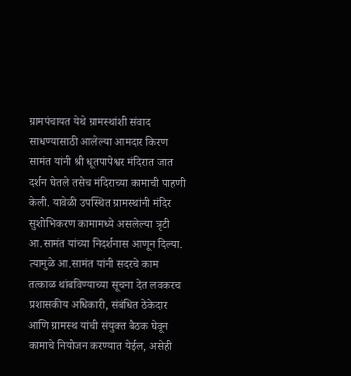ग्रामपंचायत येथे ग्रामस्थांशी संवाद साधण्यासाठी आलेल्या आमदार किरण सामंत यांनी श्री धूतपापेश्वर मंदिरात जात दर्शन घेतले तसेच मंदिराच्या कामाची पाहणी केली. यावेळी उपस्थित ग्रामस्थांनी मंदिर सुशोभिकरण कामामध्ये असलेल्या त्रृटी आ.सामंत यांच्या निदर्शनास आणून दिल्या.
त्यामुळे आ.सामंत यांनी सदरचे काम तत्काळ थांबविण्याच्या सूचना देत लवकरच प्रशासकीय अधिकारी, संबंधित ठेकेदार आणि ग्रामस्थ यांची संयुक्त बैठक घेवून कामाचे नियोजन करण्यात येईल, असेही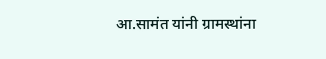आ.सामंत यांनी ग्रामस्थांना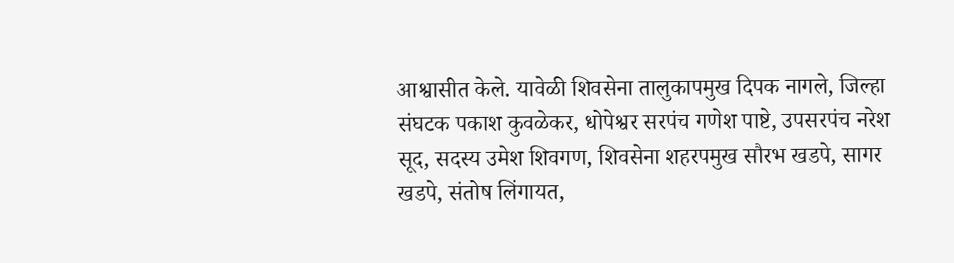आश्वासीत केले. यावेळी शिवसेना तालुकापमुख दिपक नागले, जिल्हा संघटक पकाश कुवळेकर, धोपेश्वर सरपंच गणेश पाष्टे, उपसरपंच नरेश सूद, सदस्य उमेश शिवगण, शिवसेना शहरपमुख सौरभ खडपे, सागर खडपे, संतोष लिंगायत,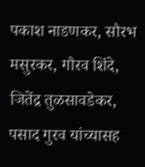पकाश नाडणकर, सौरभ मसुरकर, गौरव शिंदे, जितेंद्र तुळसावडेकर, पसाद गुरव यांच्यासह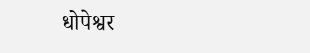धोपेश्वर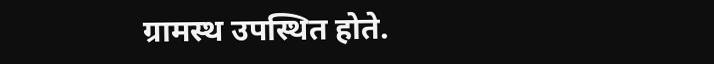ग्रामस्थ उपस्थित होते.